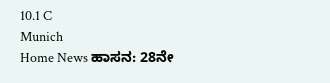10.1 C
Munich
Home News ಹಾಸನ: 28ನೇ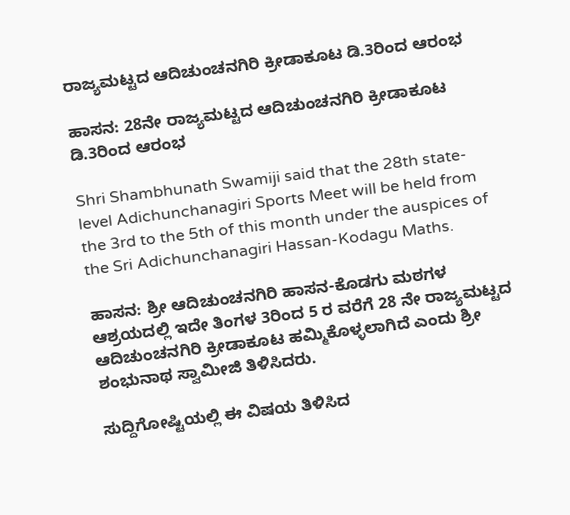ರಾಜ್ಯಮಟ್ಟದ ಆದಿಚುಂಚನಗಿರಿ ಕ್ರೀಡಾಕೂಟ ಡಿ.3ರಿಂದ ಆರಂಭ

ಹಾಸನ: 28ನೇ ರಾಜ್ಯಮಟ್ಟದ ಆದಿಚುಂಚನಗಿರಿ ಕ್ರೀಡಾಕೂಟ ಡಿ.3ರಿಂದ ಆರಂಭ

Shri Shambhunath Swamiji said that the 28th state-level Adichunchanagiri Sports Meet will be held from the 3rd to the 5th of this month under the auspices of the Sri Adichunchanagiri Hassan-Kodagu Maths.

ಹಾಸನ: ಶ್ರೀ ಆದಿಚುಂಚನಗಿರಿ ಹಾಸನ-ಕೊಡಗು ಮಠಗಳ ಆಶ್ರಯದಲ್ಲಿ ಇದೇ ತಿಂಗಳ 3ರಿಂದ 5 ರ ವರೆಗೆ 28 ನೇ ರಾಜ್ಯಮಟ್ಟದ ಆದಿಚುಂಚನಗಿರಿ ಕ್ರೀಡಾಕೂಟ ಹಮ್ಮಿಕೊಳ್ಳಲಾಗಿದೆ ಎಂದು ಶ್ರೀ ಶಂಭುನಾಥ ಸ್ವಾಮೀಜಿ ತಿಳಿಸಿದರು.

ಸುದ್ದಿಗೋಷ್ಟಿಯಲ್ಲಿ ಈ ವಿಷಯ ತಿಳಿಸಿದ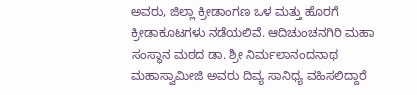ಅವರು, ಜಿಲ್ಲಾ ಕ್ರೀಡಾಂಗಣ ಒಳ ಮತ್ತು ಹೊರಗೆ ಕ್ರೀಡಾಕೂಟಗಳು ನಡೆಯಲಿವೆ. ಆದಿಚುಂಚನಗಿರಿ ಮಹಾ ಸಂಸ್ಥಾನ ಮಠದ ಡಾ. ಶ್ರೀ ನಿರ್ಮಲಾನಂದನಾಥ ಮಹಾಸ್ವಾಮೀಜಿ ಅವರು ದಿವ್ಯ ಸಾನಿಧ್ಯ ವಹಿಸಲಿದ್ದಾರೆ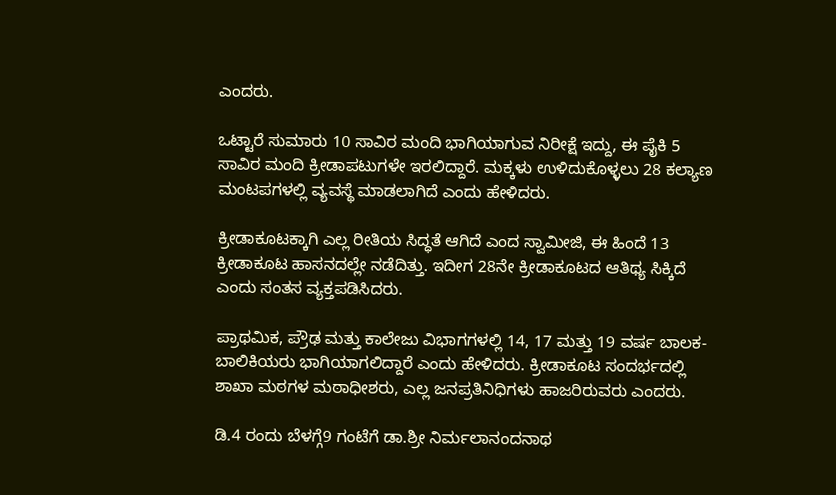ಎಂದರು.

ಒಟ್ಟಾರೆ ಸುಮಾರು 10 ಸಾವಿರ ಮಂದಿ ಭಾಗಿಯಾಗುವ ನಿರೀಕ್ಷೆ ಇದ್ದು, ಈ ಪೈಕಿ 5 ಸಾವಿರ ಮಂದಿ ಕ್ರೀಡಾಪಟುಗಳೇ ಇರಲಿದ್ದಾರೆ. ಮಕ್ಕಳು ಉಳಿದುಕೊಳ್ಳಲು 28 ಕಲ್ಯಾಣ ಮಂಟಪಗಳಲ್ಲಿ ವ್ಯವಸ್ಥೆ ಮಾಡಲಾಗಿದೆ ಎಂದು ಹೇಳಿದರು.

ಕ್ರೀಡಾಕೂಟಕ್ಕಾಗಿ ಎಲ್ಲ ರೀತಿಯ ಸಿದ್ಧತೆ ಆಗಿದೆ ಎಂದ ಸ್ವಾಮೀಜಿ, ಈ ಹಿಂದೆ 13 ಕ್ರೀಡಾಕೂಟ ಹಾಸನದಲ್ಲೇ ನಡೆದಿತ್ತು. ಇದೀಗ 28ನೇ ಕ್ರೀಡಾಕೂಟದ ಆತಿಥ್ಯ ಸಿಕ್ಕಿದೆ ಎಂದು ಸಂತಸ ವ್ಯಕ್ತಪಡಿಸಿದರು.

ಪ್ರಾಥಮಿಕ, ಪ್ರೌಢ ಮತ್ತು ಕಾಲೇಜು ವಿಭಾಗಗಳಲ್ಲಿ 14, 17 ಮತ್ತು 19 ವರ್ಷ ಬಾಲಕ-ಬಾಲಿಕಿಯರು ಭಾಗಿಯಾಗಲಿದ್ದಾರೆ ಎಂದು ಹೇಳಿದರು. ಕ್ರೀಡಾಕೂಟ ಸಂದರ್ಭದಲ್ಲಿ ಶಾಖಾ ಮಠಗಳ ಮಠಾಧೀಶರು, ಎಲ್ಲ ಜನಪ್ರತಿನಿಧಿಗಳು ಹಾಜರಿರುವರು ಎಂದರು.

ಡಿ.4 ರಂದು ಬೆಳಗ್ಗೆ9 ಗಂಟೆಗೆ ಡಾ.ಶ್ರೀ ನಿರ್ಮಲಾನಂದನಾಥ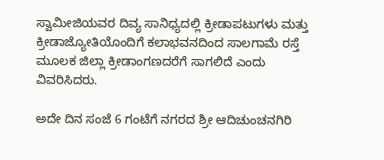ಸ್ವಾಮೀಜಿಯವರ ದಿವ್ಯ ಸಾನಿಧ್ಯದಲ್ಲಿ ಕ್ರೀಡಾಪಟುಗಳು ಮತ್ತು ಕ್ರೀಡಾಜ್ಯೋತಿಯೊಂದಿಗೆ ಕಲಾಭವನದಿಂದ ಸಾಲಗಾಮೆ ರಸ್ತೆ ಮೂಲಕ ಜಿಲ್ಲಾ ಕ್ರೀಡಾಂಗಣದರೆಗೆ ಸಾಗಲಿದೆ ಎಂದು ವಿವರಿಸಿದರು.

ಅದೇ ದಿನ ಸಂಜೆ 6 ಗಂಟೆಗೆ ನಗರದ ಶ್ರೀ ಆದಿಚುಂಚನಗಿರಿ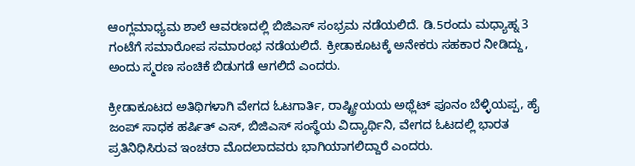ಆಂಗ್ಲಮಾಧ್ಯಮ ಶಾಲೆ ಆವರಣದಲ್ಲಿ ಬಿಜಿಎಸ್ ಸಂಭ್ರಮ ನಡೆಯಲಿದೆ. ಡಿ.5ರಂದು ಮಧ್ಯಾಹ್ನ 3 ಗಂಟೆಗೆ ಸಮಾರೋಪ ಸಮಾರಂಭ ನಡೆಯಲಿದೆ. ಕ್ರೀಡಾಕೂಟಕ್ಕೆ ಅನೇಕರು ಸಹಕಾರ ನೀಡಿದ್ದು, ಅಂದು ಸ್ಮರಣ ಸಂಚಿಕೆ ಬಿಡುಗಡೆ ಆಗಲಿದೆ ಎಂದರು.

ಕ್ರೀಡಾಕೂಟದ ಅತಿಥಿಗಳಾಗಿ ವೇಗದ ಓಟಗಾರ್ತಿ, ರಾಷ್ಟ್ರೀಯಯ ಅಥ್ಲೆಟ್ ಪೂನಂ ಬೆಳ್ಳಿಯಪ್ಪ, ಹೈ ಜಂಪ್ ಸಾಧಕ ಹರ್ಷಿತ್ ಎಸ್, ಬಿಜಿಎಸ್ ಸಂಸ್ಥೆಯ ವಿದ್ಯಾರ್ಥಿನಿ, ವೇಗದ ಓಟದಲ್ಲಿ ಭಾರತ ಪ್ರತಿನಿಧಿಸಿರುವ ಇಂಚರಾ ಮೊದಲಾದವರು ಭಾಗಿಯಾಗಲಿದ್ದಾರೆ ಎಂದರು.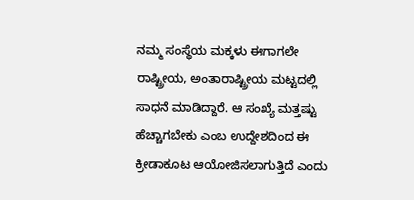ನಮ್ಮ ಸಂಸ್ಥೆಯ ಮಕ್ಕಳು ಈಗಾಗಲೇ ರಾಷ್ಟ್ರೀಯ, ಅಂತಾರಾಷ್ಟ್ರೀಯ ಮಟ್ಟದಲ್ಲಿ ಸಾಧನೆ ಮಾಡಿದ್ದಾರೆ. ಆ ಸಂಖ್ಯೆ ಮತ್ತಷ್ಟು ಹೆಚ್ಚಾಗಬೇಕು ಎಂಬ ಉದ್ದೇಶದಿಂದ ಈ ಕ್ರೀಡಾಕೂಟ ಆಯೋಜಿಸಲಾಗುತ್ತಿದೆ ಎಂದು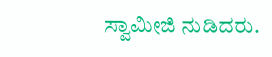ಸ್ವಾಮೀಜಿ ನುಡಿದರು.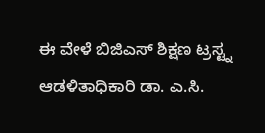ಈ ವೇಳೆ ಬಿಜಿಎಸ್ ಶಿಕ್ಷಣ ಟ್ರಸ್ಟ್ನ ಆಡಳಿತಾಧಿಕಾರಿ ಡಾ. ಎ.ಸಿ.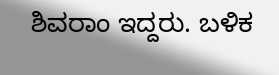ಶಿವರಾಂ ಇದ್ದರು. ಬಳಿಕ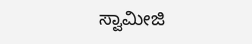ಸ್ವಾಮೀಜಿ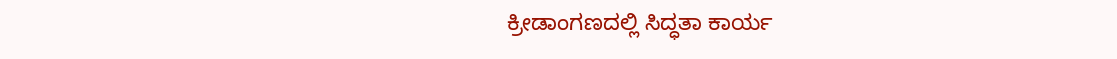ಕ್ರೀಡಾಂಗಣದಲ್ಲಿ ಸಿದ್ಧತಾ ಕಾರ್ಯ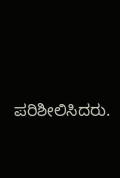ಪರಿಶೀಲಿಸಿದರು.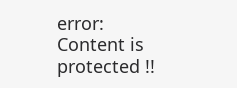error: Content is protected !!